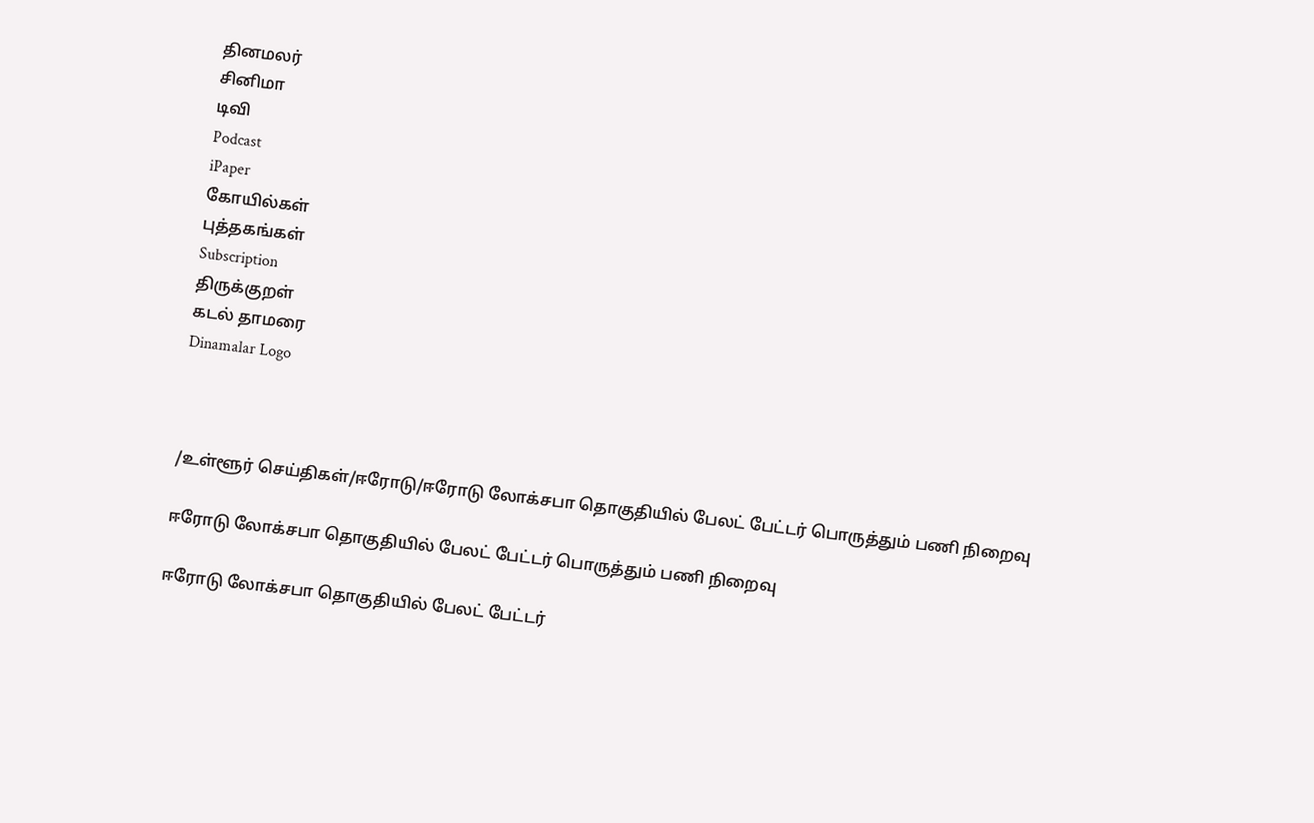தினமலர்
சினிமா
டிவி
Podcast
iPaper
கோயில்கள்
புத்தகங்கள்
Subscription
திருக்குறள்
கடல் தாமரை
Dinamalar Logo



/உள்ளூர் செய்திகள்/ஈரோடு/ஈரோடு லோக்சபா தொகுதியில் பேலட் பேட்டர் பொருத்தும் பணி நிறைவு

ஈரோடு லோக்சபா தொகுதியில் பேலட் பேட்டர் பொருத்தும் பணி நிறைவு

ஈரோடு லோக்சபா தொகுதியில் பேலட் பேட்டர்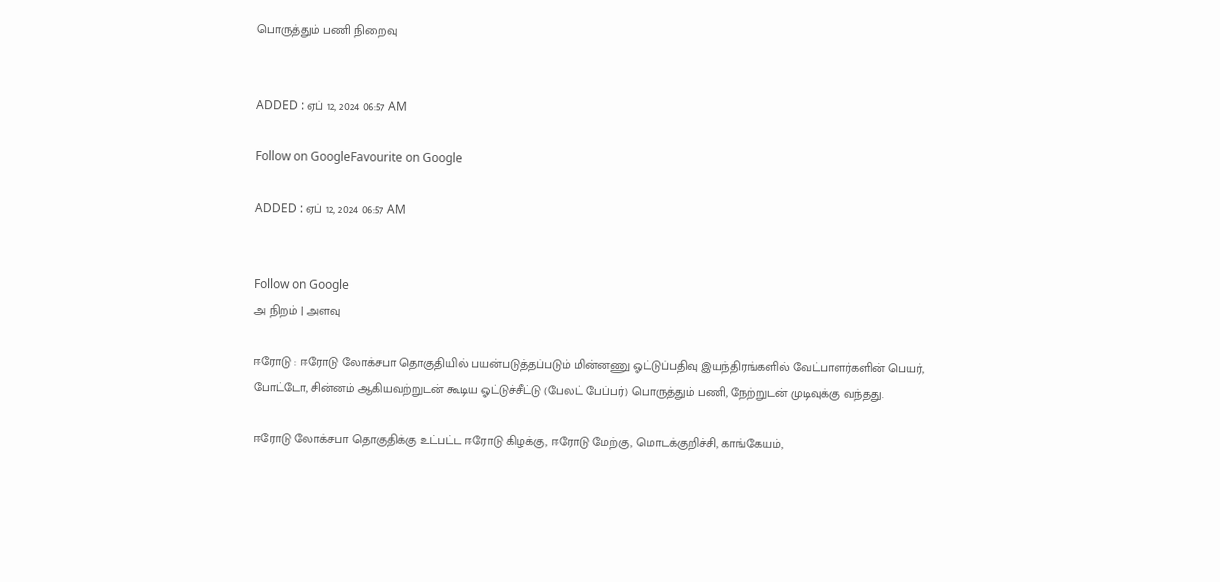பொருத்தும் பணி நிறைவு


ADDED : ஏப் 12, 2024 06:57 AM

Follow on GoogleFavourite on Google

ADDED : ஏப் 12, 2024 06:57 AM


Follow on Google
அ நிறம் | அளவு

ஈரோடு : ஈரோடு லோக்சபா தொகுதியில் பயன்படுத்தப்படும் மின்னணு ஓட்டுப்பதிவு இயந்திரங்களில் வேட்பாளர்களின் பெயர், போட்டோ, சின்னம் ஆகியவற்றுடன் கூடிய ஓட்டுச்சீட்டு (பேலட் பேப்பர்) பொருத்தும் பணி, நேற்றுடன் முடிவுக்கு வந்தது.

ஈரோடு லோக்சபா தொகுதிக்கு உட்பட்ட ஈரோடு கிழக்கு, ஈரோடு மேற்கு, மொடக்குறிச்சி, காங்கேயம்,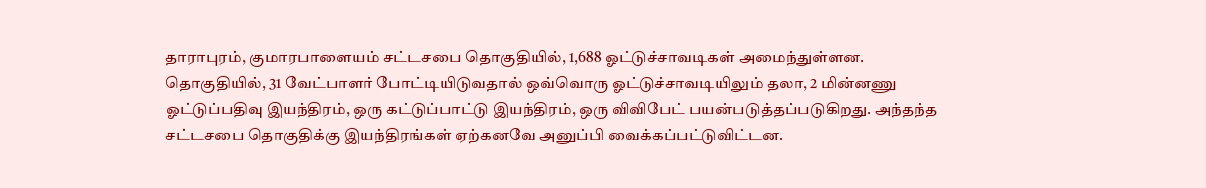தாராபுரம், குமாரபாளையம் சட்டசபை தொகுதியில், 1,688 ஓட்டுச்சாவடிகள் அமைந்துள்ளன. தொகுதியில், 31 வேட்பாளர் போட்டியிடுவதால் ஒவ்வொரு ஓட்டுச்சாவடியிலும் தலா, 2 மின்னணு ஓட்டுப்பதிவு இயந்திரம், ஒரு கட்டுப்பாட்டு இயந்திரம், ஒரு விவிபேட் பயன்படுத்தப்படுகிறது. அந்தந்த சட்டசபை தொகுதிக்கு இயந்திரங்கள் ஏற்கனவே அனுப்பி வைக்கப்பட்டுவிட்டன.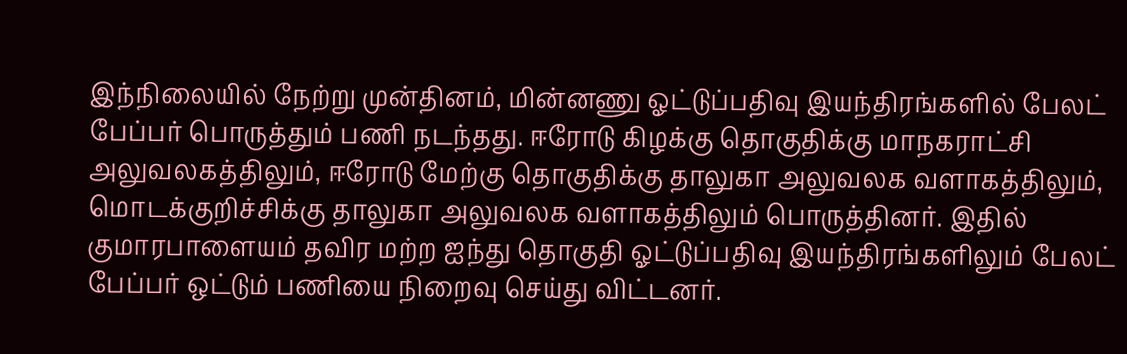இந்நிலையில் நேற்று முன்தினம், மின்னணு ஓட்டுப்பதிவு இயந்திரங்களில் பேலட் பேப்பர் பொருத்தும் பணி நடந்தது. ஈரோடு கிழக்கு தொகுதிக்கு மாநகராட்சி அலுவலகத்திலும், ஈரோடு மேற்கு தொகுதிக்கு தாலுகா அலுவலக வளாகத்திலும், மொடக்குறிச்சிக்கு தாலுகா அலுவலக வளாகத்திலும் பொருத்தினர். இதில் குமாரபாளையம் தவிர மற்ற ஐந்து தொகுதி ஓட்டுப்பதிவு இயந்திரங்களிலும் பேலட் பேப்பர் ஒட்டும் பணியை நிறைவு செய்து விட்டனர்.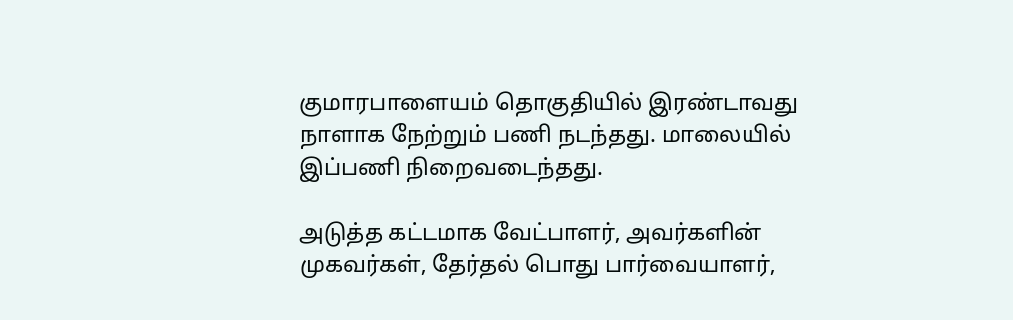குமாரபாளையம் தொகுதியில் இரண்டாவது நாளாக நேற்றும் பணி நடந்தது. மாலையில் இப்பணி நிறைவடைந்தது.

அடுத்த கட்டமாக வேட்பாளர், அவர்களின் முகவர்கள், தேர்தல் பொது பார்வையாளர்,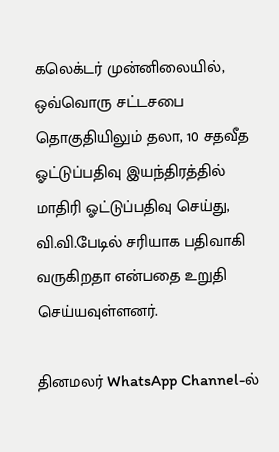கலெக்டர் முன்னிலையில், ஒவ்வொரு சட்டசபை தொகுதியிலும் தலா, 10 சதவீத ஓட்டுப்பதிவு இயந்திரத்தில் மாதிரி ஓட்டுப்பதிவு செய்து, வி.வி.பேடில் சரியாக பதிவாகி வருகிறதா என்பதை உறுதி செய்யவுள்ளனர்.

தினமலர் WhatsApp Channel-ல்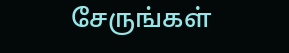சேருங்கள்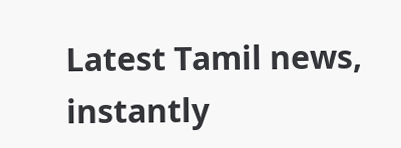Latest Tamil news, instantly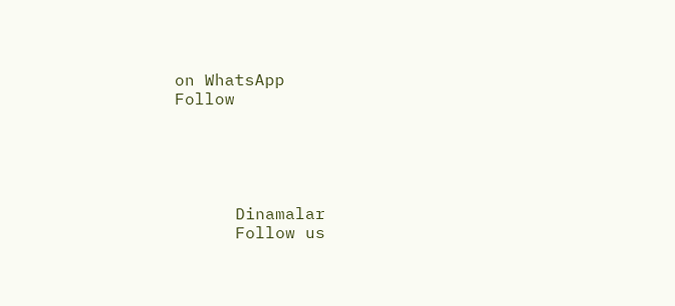on WhatsApp
Follow





      Dinamalar
      Follow us